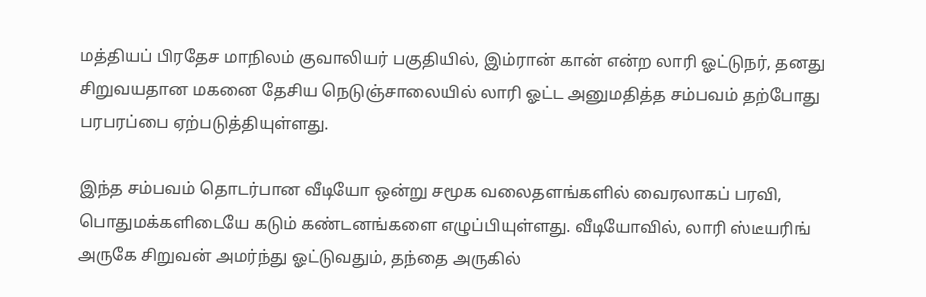மத்தியப் பிரதேச மாநிலம் குவாலியர் பகுதியில், இம்ரான் கான் என்ற லாரி ஓட்டுநர், தனது சிறுவயதான மகனை தேசிய நெடுஞ்சாலையில் லாரி ஓட்ட அனுமதித்த சம்பவம் தற்போது பரபரப்பை ஏற்படுத்தியுள்ளது.

இந்த சம்பவம் தொடர்பான வீடியோ ஒன்று சமூக வலைதளங்களில் வைரலாகப் பரவி, பொதுமக்களிடையே கடும் கண்டனங்களை எழுப்பியுள்ளது. வீடியோவில், லாரி ஸ்டீயரிங் அருகே சிறுவன் அமர்ந்து ஓட்டுவதும், தந்தை அருகில்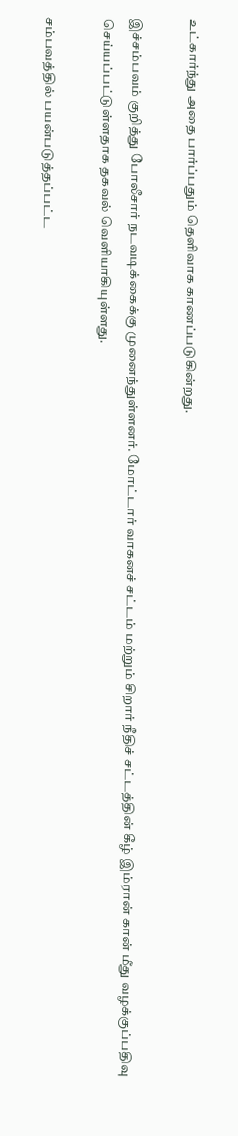உட்கார்ந்து அதை பார்ப்பதும் தெளிவாக காணப்படுகின்றது.

இச்சம்பவம் குறித்து போலீசார் நடவடிக்கைக்கு முனைந்துள்ளனர். மோட்டார் வாகனச் சட்டம் மற்றும் சிறார் நீதிச் சட்டத்தின் கீழ் இம்ரான் கான் மீது வழக்குப்பதிவு செய்யப்பட்டுள்ளதாக தகவல் வெளியாகியுள்ளது.

சம்பவத்தில் பயன்படுத்தப்பட்ட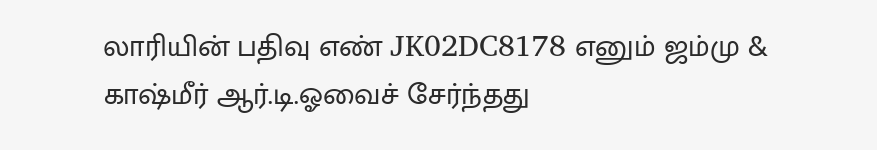லாரியின் பதிவு எண் JK02DC8178 எனும் ஜம்மு & காஷ்மீர் ஆர்.டி.ஓவைச் சேர்ந்தது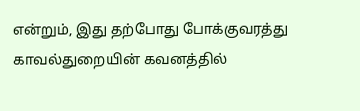என்றும், இது தற்போது போக்குவரத்து காவல்துறையின் கவனத்தில்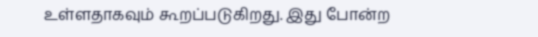உள்ளதாகவும் கூறப்படுகிறது. இது போன்ற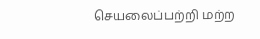செயலைப்பற்றி மற்ற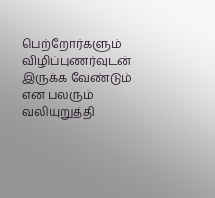பெற்றோர்களும் விழிப்புணர்வுடன் இருக்க வேண்டும் என பலரும் வலியுறுத்தி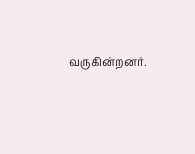வருகின்றனர்.